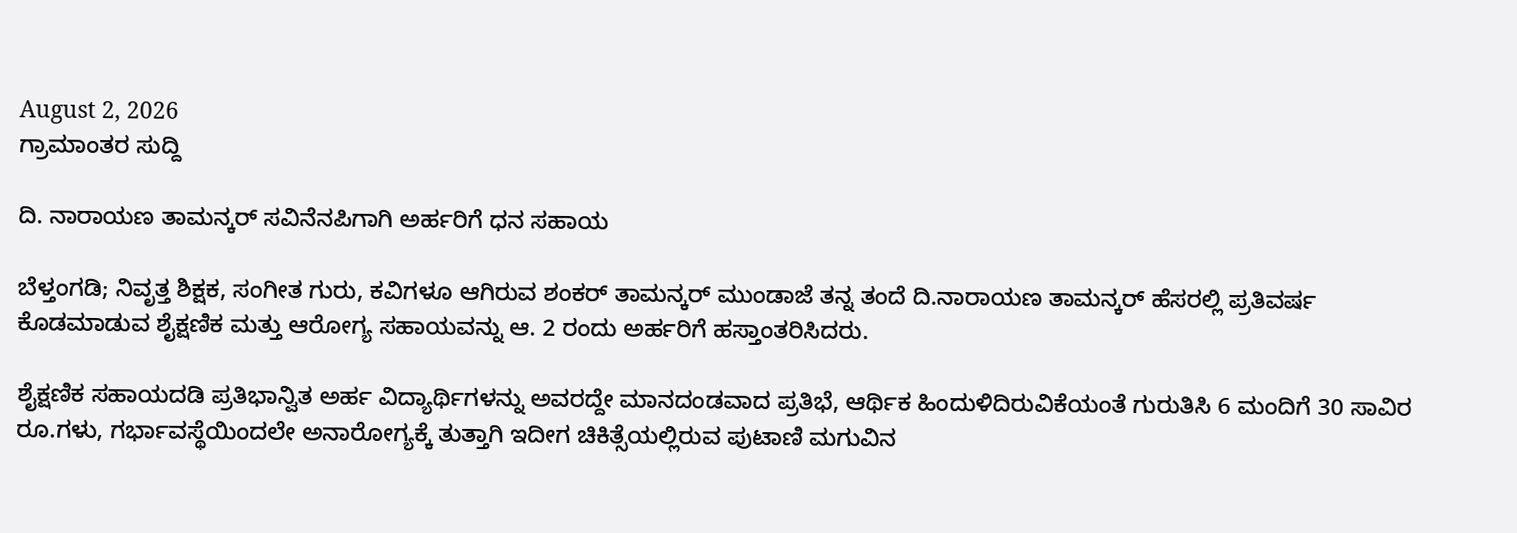August 2, 2026
ಗ್ರಾಮಾಂತರ ಸುದ್ದಿ

ದಿ. ನಾರಾಯಣ ತಾಮನ್ಕರ್ ಸವಿನೆನಪಿಗಾಗಿ ಅರ್ಹರಿಗೆ ಧನ ಸಹಾಯ

ಬೆಳ್ತಂಗಡಿ; ನಿವೃತ್ತ ಶಿಕ್ಷಕ, ಸಂಗೀತ ಗುರು, ಕವಿಗಳೂ ಆಗಿರುವ ಶಂಕರ್ ತಾಮನ್ಕರ್ ಮುಂಡಾಜೆ ತನ್ನ ತಂದೆ ದಿ.ನಾರಾಯಣ ತಾಮನ್ಕರ್ ಹೆಸರಲ್ಲಿ ಪ್ರತಿವರ್ಷ ಕೊಡಮಾಡುವ ಶೈಕ್ಷಣಿಕ ಮತ್ತು ಆರೋಗ್ಯ ಸಹಾಯವನ್ನು ಆ. 2 ರಂದು ಅರ್ಹರಿಗೆ ಹಸ್ತಾಂತರಿಸಿದರು.

ಶೈಕ್ಷಣಿಕ ಸಹಾಯದಡಿ ಪ್ರತಿಭಾನ್ವಿತ ಅರ್ಹ ವಿದ್ಯಾರ್ಥಿಗಳನ್ನು ಅವರದ್ದೇ ಮಾನದಂಡವಾದ ಪ್ರತಿಭೆ, ಆರ್ಥಿಕ ಹಿಂದುಳಿದಿರುವಿಕೆಯಂತೆ ಗುರುತಿಸಿ 6 ಮಂದಿಗೆ 30 ಸಾವಿರ ರೂ.ಗಳು, ಗರ್ಭಾವಸ್ಥೆಯಿಂದಲೇ ಅನಾರೋಗ್ಯಕ್ಕೆ ತುತ್ತಾಗಿ ಇದೀಗ ಚಿಕಿತ್ಸೆಯಲ್ಲಿರುವ ಪುಟಾಣಿ ಮಗುವಿನ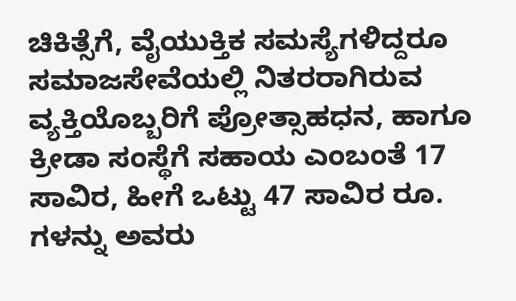ಚಿಕಿತ್ಸೆಗೆ, ವೈಯುಕ್ತಿಕ ಸಮಸ್ಯೆಗಳಿದ್ದರೂ ಸಮಾಜ‌ಸೇವೆಯಲ್ಲಿ ನಿತರರಾಗಿರುವ ವ್ಯಕ್ತಿಯೊಬ್ಬರಿಗೆ ಪ್ರೋತ್ಸಾಹಧನ, ಹಾಗೂ ಕ್ರೀಡಾ ಸಂಸ್ಥೆಗೆ ಸಹಾಯ ಎಂಬಂತೆ 17 ಸಾವಿರ, ಹೀಗೆ ಒಟ್ಟು 47 ಸಾವಿರ ರೂ. ಗಳನ್ನು ಅವರು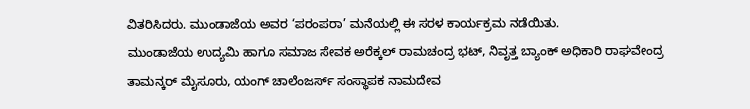ವಿತರಿಸಿದರು. ಮುಂಡಾಜೆಯ ಅವರ ‘ಪರಂಪರಾ’ ಮನೆಯಲ್ಲಿ ಈ ಸರಳ ಕಾರ್ಯಕ್ರಮ ನಡೆಯಿತು.
ಮುಂಡಾಜೆಯ ಉದ್ಯಮಿ ಹಾಗೂ ಸಮಾಜ ಸೇವಕ ಅರೆಕ್ಕಲ್ ರಾಮಚಂದ್ರ ಭಟ್, ನಿವೃತ್ತ ಬ್ಯಾಂಕ್ ಅಧಿಕಾರಿ ರಾಘವೇಂದ್ರ ತಾಮನ್ಕರ್ ಮೈಸೂರು, ಯಂಗ್ ಚಾಲೆಂಜರ್ಸ್ ಸಂಸ್ಥಾಪಕ ನಾಮದೇವ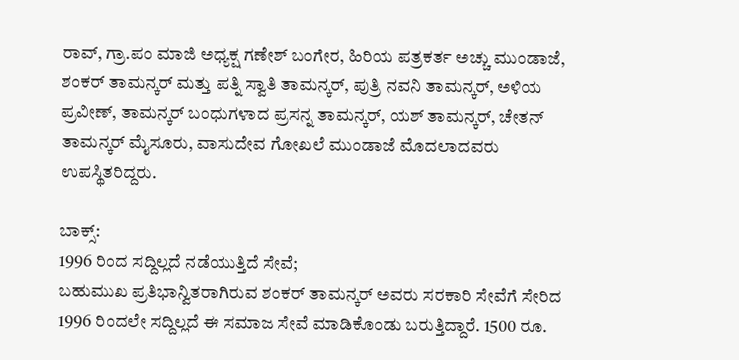ರಾವ್, ಗ್ರಾ.ಪಂ ಮಾಜಿ ಅಧ್ಯಕ್ಷ ಗಣೇಶ್ ಬಂಗೇರ, ಹಿರಿಯ ಪತ್ರಕರ್ತ ಅಚ್ಚು ಮುಂಡಾಜೆ, ಶಂಕರ್ ತಾಮನ್ಕರ್ ಮತ್ತು ಪತ್ನಿ ಸ್ವಾತಿ ತಾಮನ್ಕರ್, ಪುತ್ರಿ ನವನಿ ತಾಮನ್ಕರ್, ಅಳಿಯ ಪ್ರವೀಣ್, ತಾಮನ್ಕರ್ ಬಂಧುಗಳಾದ ಪ್ರಸನ್ನ ತಾಮನ್ಕರ್, ಯಶ್ ತಾಮನ್ಕರ್, ಚೇತನ್ ತಾಮನ್ಕರ್ ಮೈಸೂರು, ವಾಸುದೇವ ಗೋಖಲೆ ಮುಂಡಾಜೆ ಮೊದಲಾದವರು ಉಪಸ್ಥಿತರಿದ್ದರು.

ಬಾಕ್ಸ್:
1996 ರಿಂದ ಸದ್ದಿಲ್ಲದೆ ನಡೆಯುತ್ತಿದೆ ಸೇವೆ;
ಬಹುಮುಖ ಪ್ರತಿಭಾನ್ವಿತರಾಗಿರುವ ಶಂಕರ್ ತಾಮನ್ಕರ್ ಅವರು ಸರಕಾರಿ ಸೇವೆಗೆ ಸೇರಿದ 1996 ರಿಂದಲೇ ಸದ್ದಿಲ್ಲದೆ ಈ ಸಮಾಜ ಸೇವೆ ಮಾಡಿಕೊಂಡು ಬರುತ್ತಿದ್ದಾರೆ. 1500 ರೂ.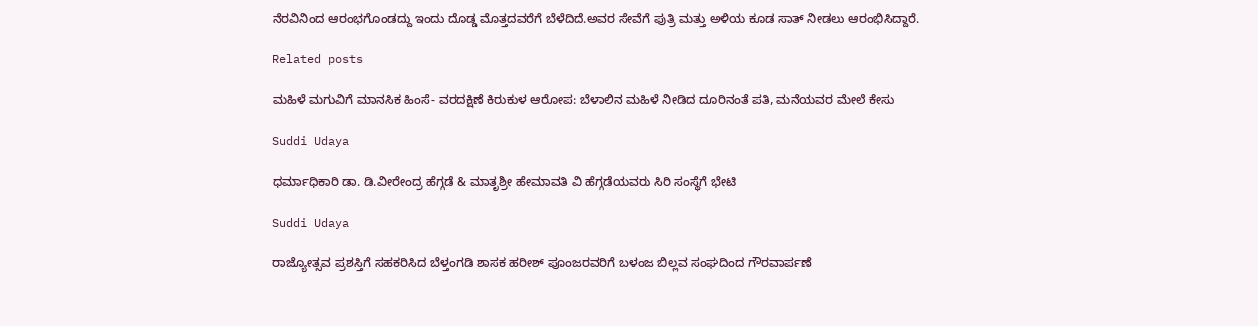ನೆರವಿನಿಂದ ಆರಂಭಗೊಂಡದ್ದು ಇಂದು ದೊಡ್ಡ ಮೊತ್ತದವರೆಗೆ ಬೆಳೆದಿದೆ.ಅವರ ಸೇವೆಗೆ ಪುತ್ರಿ ಮತ್ತು ಅಳಿಯ ಕೂಡ ಸಾತ್ ನೀಡಲು ಆರಂಭಿಸಿದ್ದಾರೆ.

Related posts

ಮಹಿಳೆ ಮಗುವಿಗೆ ಮಾನಸಿಕ ಹಿಂಸೆ- ವರದಕ್ಷಿಣೆ ಕಿರುಕುಳ ಆರೋಪ: ಬೆಳಾಲಿನ ಮಹಿಳೆ ನೀಡಿದ ದೂರಿನಂತೆ ಪತಿ, ಮನೆಯವರ ಮೇಲೆ ಕೇಸು

Suddi Udaya

ಧರ್ಮಾಧಿಕಾರಿ ಡಾ. ಡಿ.ವೀರೇಂದ್ರ ಹೆಗ್ಗಡೆ & ಮಾತೃಶ್ರೀ ಹೇಮಾವತಿ ವಿ ಹೆಗ್ಗಡೆಯವರು ಸಿರಿ ಸಂಸ್ಥೆಗೆ ಭೇಟಿ

Suddi Udaya

ರಾಜ್ಯೋತ್ಸವ ಪ್ರಶಸ್ತಿಗೆ ಸಹಕರಿಸಿದ ಬೆಳ್ತಂಗಡಿ ಶಾಸಕ ಹರೀಶ್ ಪೂಂಜರವರಿಗೆ ಬಳಂಜ ಬಿಲ್ಲವ ಸಂಘದಿಂದ ಗೌರವಾರ್ಪಣೆ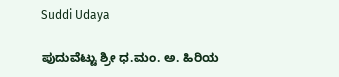Suddi Udaya

ಪುದುವೆಟ್ಟು ಶ್ರೀ ಧ.ಮಂ. ಅ. ಹಿರಿಯ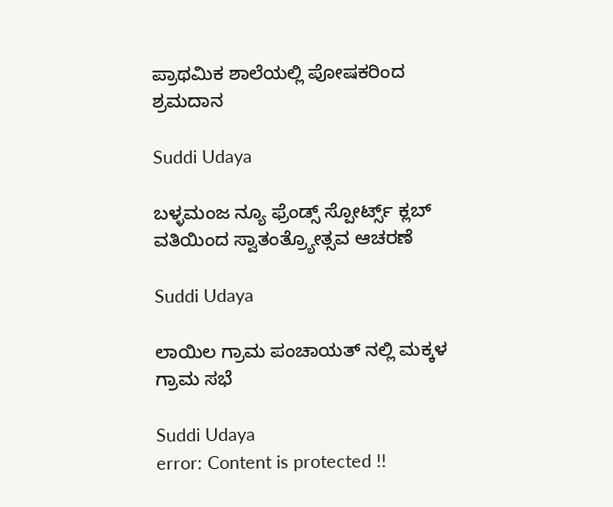ಪ್ರಾಥಮಿಕ ಶಾಲೆಯಲ್ಲಿ ಪೋಷಕರಿಂದ ಶ್ರಮದಾನ

Suddi Udaya

ಬಳ್ಳಮಂಜ ನ್ಯೂ ಫ್ರೆಂಡ್ಸ್ ಸ್ಪೋರ್ಟ್ಸ್ ಕ್ಲಬ್ ವತಿಯಿಂದ ಸ್ವಾತಂತ್ರ್ಯೋತ್ಸವ ಆಚರಣೆ

Suddi Udaya

ಲಾಯಿಲ ಗ್ರಾಮ ಪಂಚಾಯತ್ ನಲ್ಲಿ ಮಕ್ಕಳ ಗ್ರಾಮ ಸಭೆ

Suddi Udaya
error: Content is protected !!